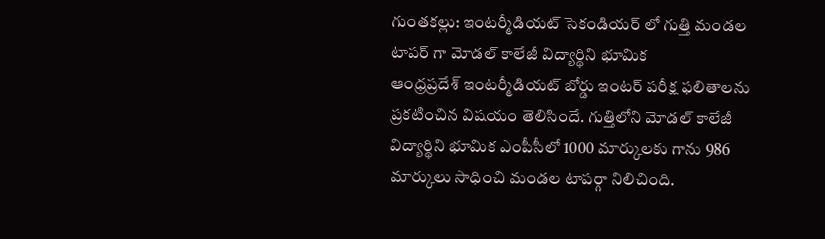గుంతకల్లు: ఇంటర్మీడియట్ సెకండియర్ లో గుత్తి మండల టాపర్ గా మోడల్ కాలేజీ విద్యార్థిని భూమిక
ఆంధ్రప్రదేశ్ ఇంటర్మీడియట్ బోర్డు ఇంటర్ పరీక్ష ఫలితాలను ప్రకటించిన విషయం తెలిసిందే. గుత్తిలోని మోడల్ కాలేజీ విద్యార్థిని భూమిక ఎంపీసీలో 1000 మార్కులకు గాను 986 మార్కులు సాధించి మండల టాపర్గా నిలిచింది.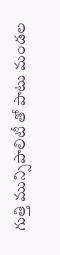గుత్తి మున్సిపాలిటీ తో పాటు మండల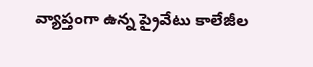వ్యాప్తంగా ఉన్న ప్రైవేటు కాలేజీల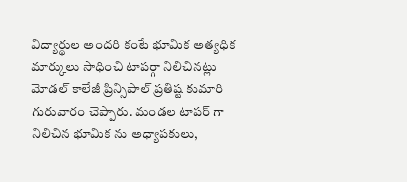విద్యార్థుల అందరి కంటే భూమిక అత్యధిక మార్కులు సాధించి టాపర్గా నిలిచినట్లు మోడల్ కాలేజీ ప్రిన్సిపాల్ ప్రతిష్ట కుమారి గురువారం చెప్పారు. మండల టాపర్ గా నిలిచిన భూమిక ను అధ్యాపకులు,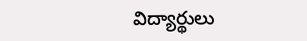విద్యార్థులు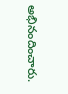అభినందించారు.